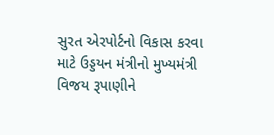સુરત એરપોર્ટનો વિકાસ કરવા માટે ઉડ્ડયન મંત્રીનો મુખ્યમંત્રી વિજય રૂપાણીને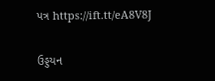પત્ર https://ift.tt/eA8V8J

ઉડ્ડયન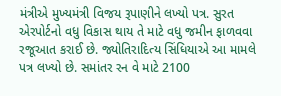મંત્રીએ મુખ્યમંત્રી વિજય રૂપાણીને લખ્યો પત્ર. સુરત એરપોર્ટનો વધુ વિકાસ થાય તે માટે વધુ જમીન ફાળવવા રજૂઆત કરાઈ છે. જ્યોતિરાદિત્ય સિંધિયાએ આ મામલે પત્ર લખ્યો છે. સમાંતર રન વે માટે 2100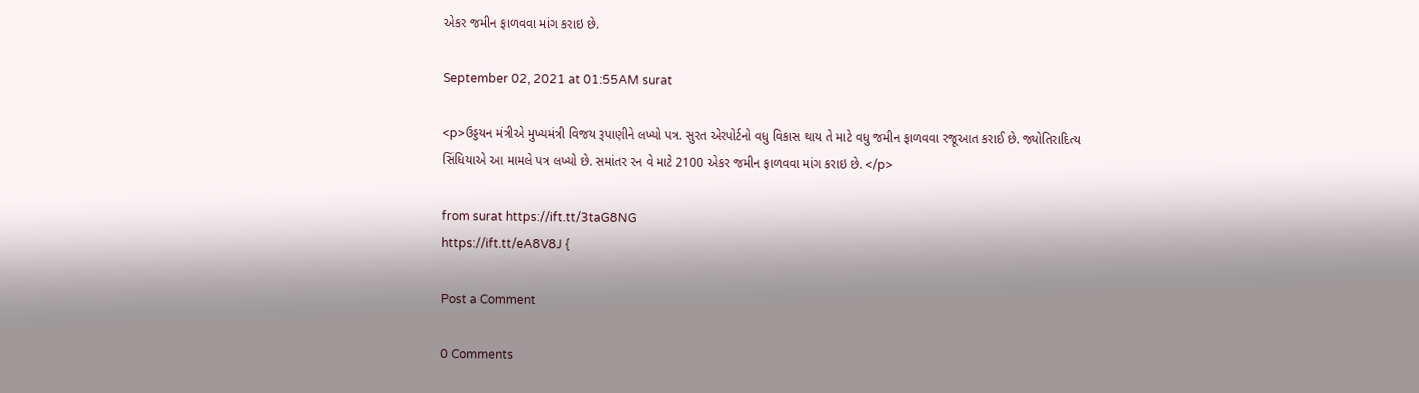એકર જમીન ફાળવવા માંગ કરાઇ છે.

September 02, 2021 at 01:55AM surat

<p>ઉડ્ડયન મંત્રીએ મુખ્યમંત્રી વિજય રૂપાણીને લખ્યો પત્ર. સુરત એરપોર્ટનો વધુ વિકાસ થાય તે માટે વધુ જમીન ફાળવવા રજૂઆત કરાઈ છે. જ્યોતિરાદિત્ય સિંધિયાએ આ મામલે પત્ર લખ્યો છે. સમાંતર રન વે માટે 2100 એકર જમીન ફાળવવા માંગ કરાઇ છે. </p>

from surat https://ift.tt/3taG8NG
https://ift.tt/eA8V8J {

Post a Comment

0 Comments